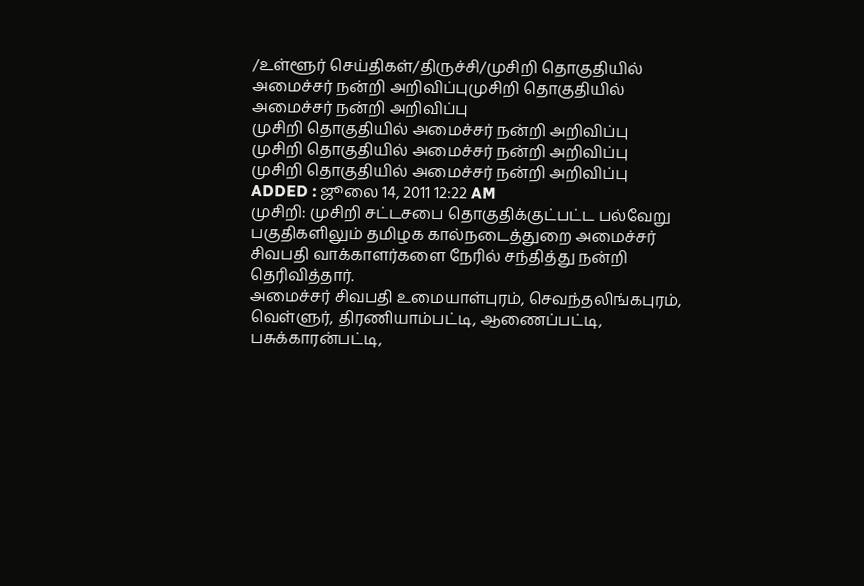/உள்ளூர் செய்திகள்/திருச்சி/முசிறி தொகுதியில் அமைச்சர் நன்றி அறிவிப்புமுசிறி தொகுதியில் அமைச்சர் நன்றி அறிவிப்பு
முசிறி தொகுதியில் அமைச்சர் நன்றி அறிவிப்பு
முசிறி தொகுதியில் அமைச்சர் நன்றி அறிவிப்பு
முசிறி தொகுதியில் அமைச்சர் நன்றி அறிவிப்பு
ADDED : ஜூலை 14, 2011 12:22 AM
முசிறி: முசிறி சட்டசபை தொகுதிக்குட்பட்ட பல்வேறு பகுதிகளிலும் தமிழக கால்நடைத்துறை அமைச்சர் சிவபதி வாக்காளர்களை நேரில் சந்தித்து நன்றி தெரிவித்தார்.
அமைச்சர் சிவபதி உமையாள்புரம், செவந்தலிங்கபுரம், வெள்ளுர், திரணியாம்பட்டி, ஆணைப்பட்டி, பசுக்காரன்பட்டி,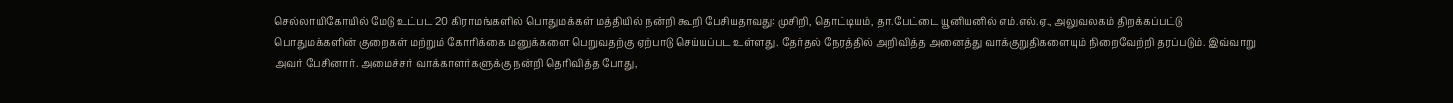செல்லாயிகோயில் மேடு உட்பட 20 கிராமங்களில் பொதுமக்கள் மத்தியில் நன்றி கூறி பேசியதாவது: முசிறி, தொட்டியம், தா.பேட்டை யூனியனில் எம்.எல்.ஏ., அலுவலகம் திறக்கப்பட்டு பொதுமக்களின் குறைகள் மற்றும் கோரிக்கை மனுக்களை பெறுவதற்கு ஏற்பாடு செய்யப்பட உள்ளது. தேர்தல் நேரத்தில் அறிவித்த அனைத்து வாக்குறுதிகளையும் நிறைவேற்றி தரப்படும். இவ்வாறு அவர் பேசினார். அமைச்சர் வாக்காளர்களுக்கு நன்றி தெரிவித்த போது,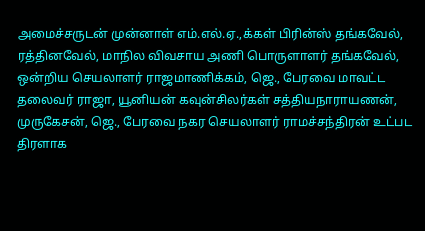அமைச்சருடன் முன்னாள் எம்.எல்.ஏ.,க்கள் பிரின்ஸ் தங்கவேல், ரத்தினவேல், மாநில விவசாய அணி பொருளாளர் தங்கவேல், ஒன்றிய செயலாளர் ராஜமாணிக்கம், ஜெ., பேரவை மாவட்ட தலைவர் ராஜா, யூனியன் கவுன்சிலர்கள் சத்தியநாராயணன், முருகேசன், ஜெ., பேரவை நகர செயலாளர் ராமச்சந்திரன் உட்பட திரளாக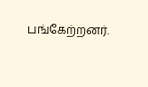பங்கேற்றனர்.